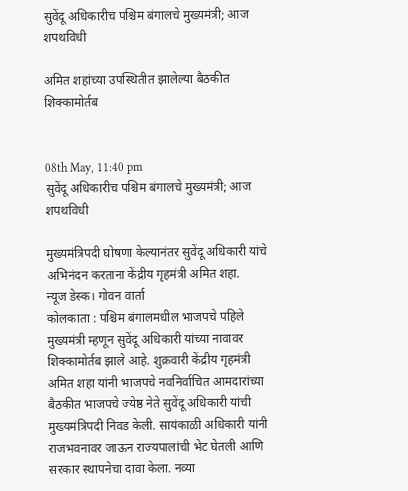सुवेंदू अधिकारीच पश्चिम बंगालचे मुख्यमंत्री; आज शपथविधी

अमित शहांच्या उपस्थितीत झालेल्या बैठकीत शिक्कामोर्तब


08th May, 11:40 pm
सुवेंदू अधिकारीच पश्चिम बंगालचे मुख्यमंत्री; आज शपथविधी

मुख्यमंत्रिपदी घोषणा केल्यानंतर सुवेंदू अधिकारी यांचे अभिनंदन करताना केंद्रीय गृहमंत्री अमित शहा.
न्यूज डेस्क। गोवन वार्ता
कोलकाता : पश्चिम बंगालमधील भाजपचे पहिले मुख्यमंत्री म्हणून सुवेंदू अधिकारी यांच्या नावावर शिक्कामोर्तब झाले आहे. शुक्रवारी केंद्रीय गृहमंत्री अमित शहा यांनी भाजपचे नवनिर्वाचित आमदारांच्या बैठकीत भाजपचे ज्येष्ठ नेते सुवेंदू अधिकारी यांची मुख्यमंत्रिपदी निवड केली. सायंकाळी अधिकारी यांनी राजभवनावर जाऊन राज्यपालांची भेट घेतली आणि सरकार स्थापनेचा दावा केला. नव्या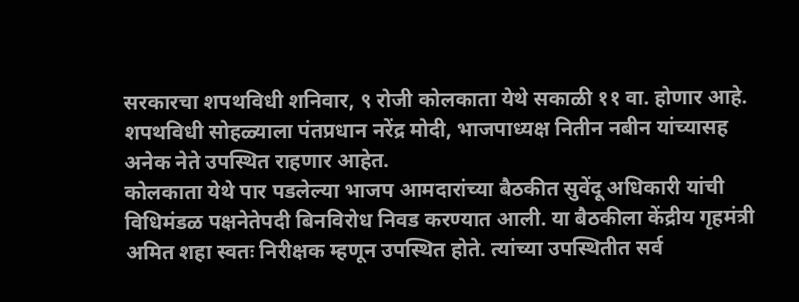सरकारचा शपथविधी शनिवार, ९ रोजी कोलकाता येथे सकाळी ११ वा. होणार आहे. शपथविधी सोहळ्याला पंतप्रधान नरेंद्र मोदी, भाजपाध्यक्ष नितीन नबीन यांच्यासह अनेक नेते उपस्थित राहणार आहेत.
कोलकाता येथे पार पडलेल्या भाजप आमदारांच्या बैठकीत सुवेंदू अधिकारी यांची विधिमंडळ पक्षनेतेपदी बिनविरोध निवड करण्यात आली. या बैठकीला केंद्रीय गृहमंत्री अमित शहा स्वतः निरीक्षक म्हणून उपस्थित होते. त्यांच्या उपस्थितीत सर्व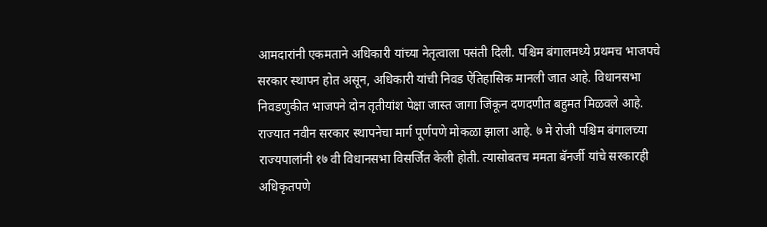आमदारांनी एकमताने अधिकारी यांच्या नेतृत्वाला पसंती दिली. पश्चिम बंगालमध्ये प्रथमच भाजपचे सरकार स्थापन होत असून, अधिकारी यांची निवड ऐतिहासिक मानली जात आहे. विधानसभा निवडणुकीत भाजपने दोन तृतीयांश पेक्षा जास्त जागा जिंकून दणदणीत बहुमत मिळवले आहे.
राज्यात नवीन सरकार स्थापनेचा मार्ग पूर्णपणे मोकळा झाला आहे. ७ मे रोजी पश्चिम बंगालच्या राज्यपालांनी १७ वी विधानसभा विसर्जित केली होती. त्यासोबतच ममता बॅनर्जी यांचे सरकारही अधिकृतपणे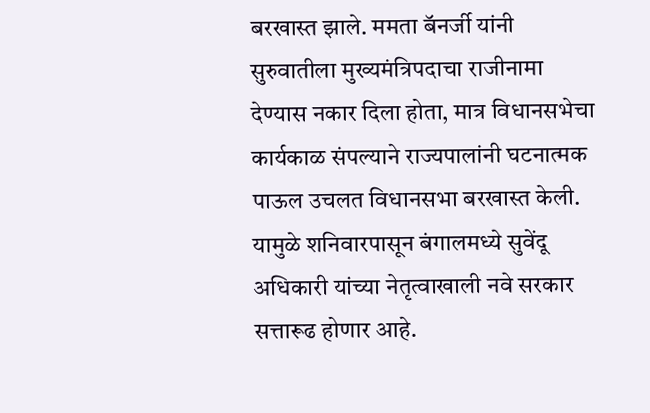बरखास्त झाले. ममता बॅनर्जी यांनी सुरुवातीला मुख्यमंत्रिपदाचा राजीनामा देण्यास नकार दिला होता, मात्र विधानसभेचा कार्यकाळ संपल्याने राज्यपालांनी घटनात्मक पाऊल उचलत विधानसभा बरखास्त केली. यामुळे शनिवारपासून बंगालमध्ये सुवेंदू अधिकारी यांच्या नेतृत्वाखाली नवे सरकार सत्तारूढ होणार आहे.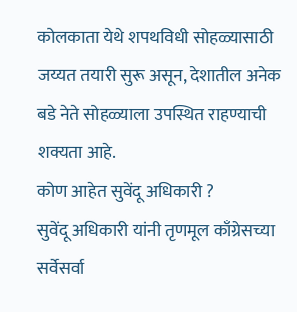कोलकाता येथे शपथविधी सोहळ्यासाठी जय्यत तयारी सुरू असून, देशातील अनेक बडे नेते सोहळ्याला उपस्थित राहण्याची शक्यता आहे.
कोण आहेत सुवेंदू अधिकारी ?
सुवेंदू अधिकारी यांनी तृणमूल काँग्रेसच्या सर्वेसर्वा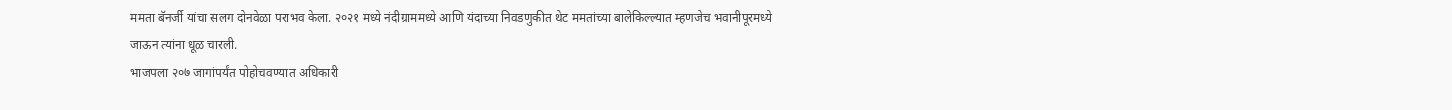ममता बॅनर्जी यांचा सलग दोनवेळा पराभव केला. २०२१ मध्ये नंदीग्राममध्ये आणि यंदाच्या निवडणुकीत थेट ममतांच्या बालेकिल्ल्यात म्हणजेच भवानीपूरमध्ये जाऊन त्यांना धूळ चारली.
भाजपला २०७ जागांपर्यंत पोहोचवण्यात अधिकारी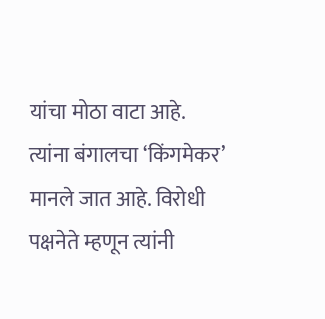यांचा मोठा वाटा आहे. त्यांना बंगालचा ‘किंगमेकर’ मानले जात आहे. विरोधी पक्षनेते म्हणून त्यांनी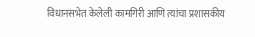विधानसभेत केलेली कामगिरी आणि त्यांचा प्रशासकीय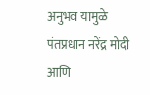अनुभव यामुळे पंतप्रधान नरेंद्र मोदी आणि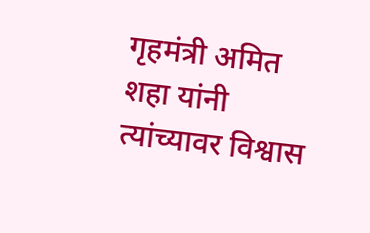गृहमंत्री अमित शहा यांनी त्यांच्यावर विश्वास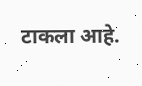टाकला आहे.